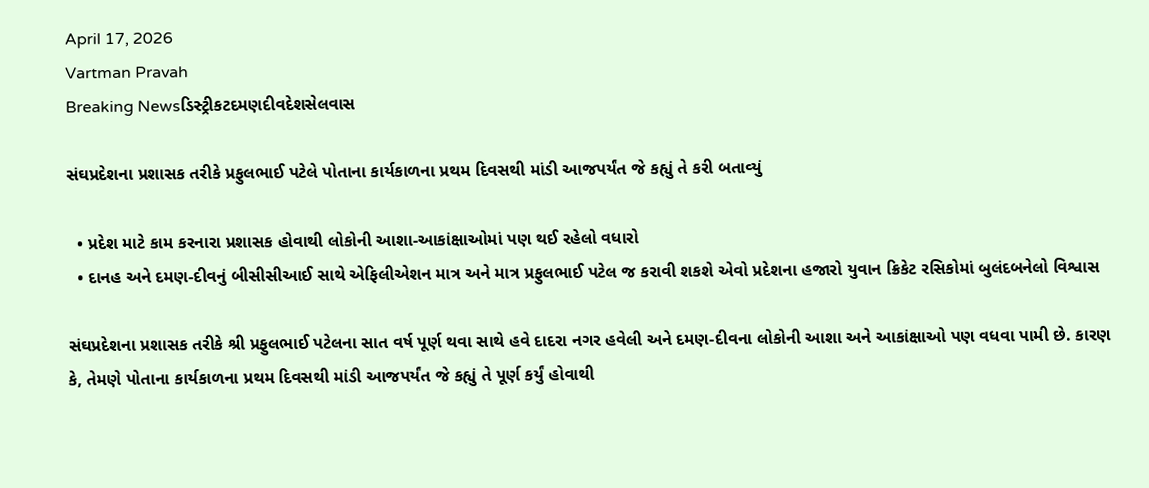April 17, 2026
Vartman Pravah
Breaking Newsડિસ્ટ્રીકટદમણદીવદેશસેલવાસ

સંઘપ્રદેશના પ્રશાસક તરીકે પ્રફુલભાઈ પટેલે પોતાના કાર્યકાળના પ્રથમ દિવસથી માંડી આજપર્યંત જે કહ્યું તે કરી બતાવ્‍યું

  • પ્રદેશ માટે કામ કરનારા પ્રશાસક હોવાથી લોકોની આશા-આકાંક્ષાઓમાં પણ થઈ રહેલો વધારો
  • દાનહ અને દમણ-દીવનું બીસીસીઆઈ સાથે એફિલીએશન માત્ર અને માત્ર પ્રફુલભાઈ પટેલ જ કરાવી શકશે એવો પ્રદેશના હજારો યુવાન ક્રિકેટ રસિકોમાં બુલંદબનેલો વિશ્વાસ

સંઘપ્રદેશના પ્રશાસક તરીકે શ્રી પ્રફુલભાઈ પટેલના સાત વર્ષ પૂર્ણ થવા સાથે હવે દાદરા નગર હવેલી અને દમણ-દીવના લોકોની આશા અને આકાંક્ષાઓ પણ વધવા પામી છે. કારણ કે, તેમણે પોતાના કાર્યકાળના પ્રથમ દિવસથી માંડી આજપર્યંત જે કહ્યું તે પૂર્ણ કર્યું હોવાથી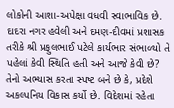લોકોની આશા-અપેક્ષા વધવી સ્‍વાભાવિક છે.
દાદરા નગર હવેલી અને દમણ-દીવમાં પ્રશાસક તરીકે શ્રી પ્રફુલભાઈ પટેલે કાર્યભાર સંભાળ્‍યો તે પહેલાં કેવી સ્‍થિતિ હતી અને આજે કેવી છે? તેનો અભ્‍યાસ કરતા સ્‍પષ્‍ટ બને છે કે, પ્રદેશે અકલ્‍પનિય વિકાસ કર્યો છે. વિદેશમાં રહેતા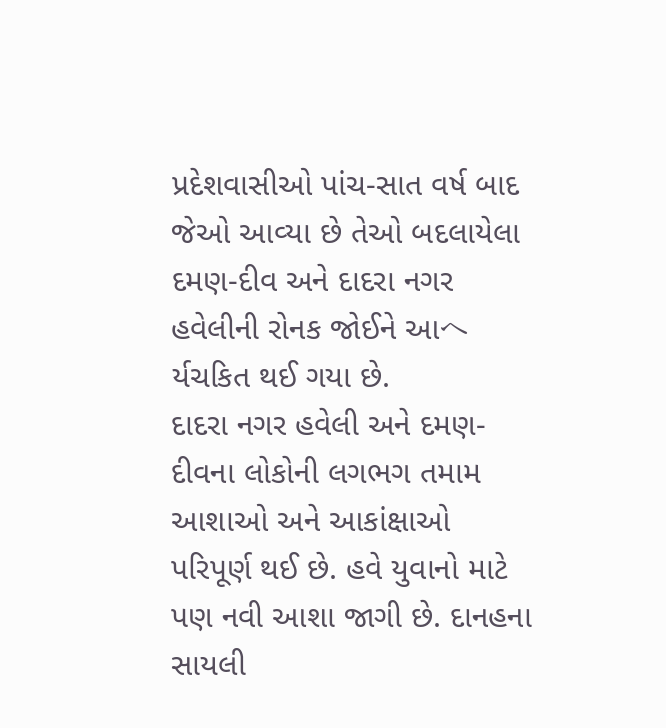પ્રદેશવાસીઓ પાંચ-સાત વર્ષ બાદ જેઓ આવ્‍યા છે તેઓ બદલાયેલા દમણ-દીવ અને દાદરા નગર હવેલીની રોનક જોઈને આヘર્યચકિત થઈ ગયા છે.
દાદરા નગર હવેલી અને દમણ-દીવના લોકોની લગભગ તમામ આશાઓ અને આકાંક્ષાઓ પરિપૂર્ણ થઈ છે. હવે યુવાનો માટે પણ નવી આશા જાગી છે. દાનહના સાયલી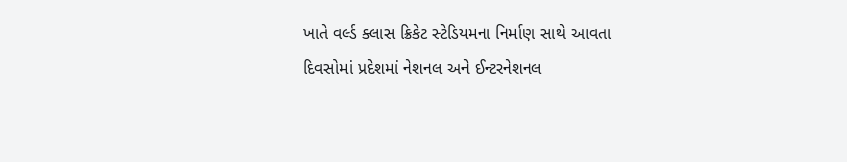ખાતે વર્લ્‍ડ ક્‍લાસ ક્રિકેટ સ્‍ટેડિયમના નિર્માણ સાથે આવતા દિવસોમાં પ્રદેશમાં નેશનલ અને ઈન્‍ટરનેશનલ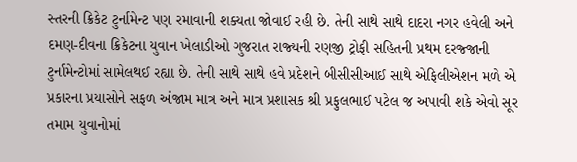સ્‍તરની ક્રિકેટ ટુર્નામેન્‍ટ પણ રમાવાની શક્‍યતા જોવાઈ રહી છે. તેની સાથે સાથે દાદરા નગર હવેલી અને દમણ-દીવના ક્રિકેટના યુવાન ખેલાડીઓ ગુજરાત રાજ્‍યની રણજી ટ્રોફી સહિતની પ્રથમ દરજ્‍જાની ટુર્નામેન્‍ટોમાં સામેલથઈ રહ્યા છે. તેની સાથે સાથે હવે પ્રદેશને બીસીસીઆઈ સાથે એફિલીએશન મળે એ પ્રકારના પ્રયાસોને સફળ અંજામ માત્ર અને માત્ર પ્રશાસક શ્રી પ્રફુલભાઈ પટેલ જ અપાવી શકે એવો સૂર તમામ યુવાનોમાં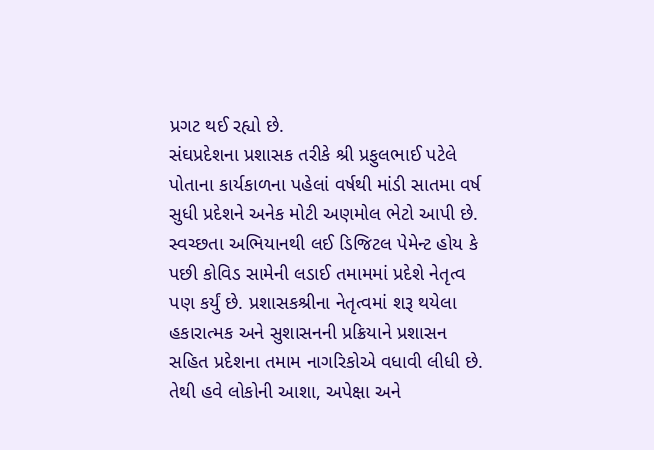પ્રગટ થઈ રહ્યો છે.
સંઘપ્રદેશના પ્રશાસક તરીકે શ્રી પ્રફુલભાઈ પટેલે પોતાના કાર્યકાળના પહેલાં વર્ષથી માંડી સાતમા વર્ષ સુધી પ્રદેશને અનેક મોટી અણમોલ ભેટો આપી છે. સ્‍વચ્‍છતા અભિયાનથી લઈ ડિજિટલ પેમેન્‍ટ હોય કે પછી કોવિડ સામેની લડાઈ તમામમાં પ્રદેશે નેતૃત્‍વ પણ કર્યું છે. પ્રશાસકશ્રીના નેતૃત્‍વમાં શરૂ થયેલા હકારાત્‍મક અને સુશાસનની પ્રક્રિયાને પ્રશાસન સહિત પ્રદેશના તમામ નાગરિકોએ વધાવી લીધી છે. તેથી હવે લોકોની આશા, અપેક્ષા અને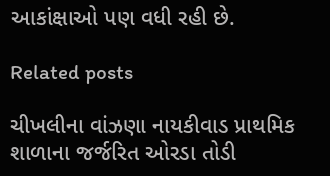આકાંક્ષાઓ પણ વધી રહી છે.

Related posts

ચીખલીના વાંઝણા નાયકીવાડ પ્રાથમિક શાળાના જર્જરિત ઓરડા તોડી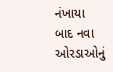નંખાયા બાદ નવા ઓરડાઓનું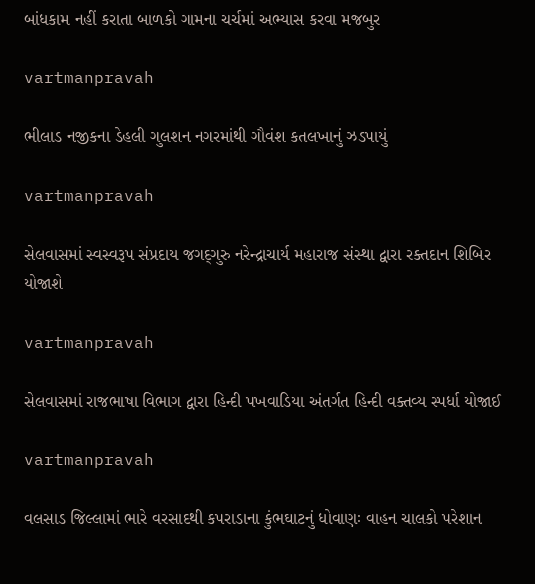બાંધકામ નહીં કરાતા બાળકો ગામના ચર્ચમાં અભ્‍યાસ કરવા મજબુર

vartmanpravah

ભીલાડ નજીકના ડેહલી ગુલશન નગરમાંથી ગૌવંશ કતલખાનું ઝડપાયું

vartmanpravah

સેલવાસમાં સ્‍વસ્‍વરૂપ સંપ્રદાય જગદ્‌ગુરુ નરેન્‍દ્રાચાર્ય મહારાજ સંસ્‍થા દ્વારા રક્‍તદાન શિબિર યોજાશે

vartmanpravah

સેલવાસમાં રાજભાષા વિભાગ દ્વારા હિન્‍દી પખવાડિયા અંતર્ગત હિન્‍દી વક્‍તવ્‍ય સ્‍પર્ધા યોજાઈ

vartmanpravah

વલસાડ જિલ્લામાં ભારે વરસાદથી કપરાડાના કુંભઘાટનું ધોવાણઃ વાહન ચાલકો પરેશાન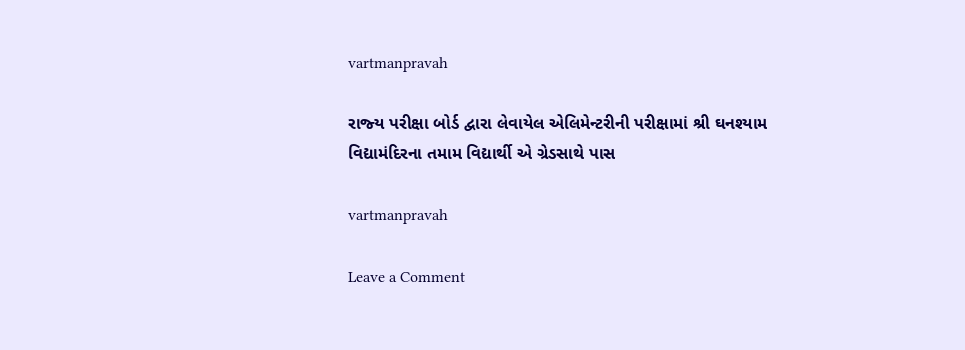vartmanpravah

રાજ્‍ય પરીક્ષા બોર્ડ દ્વારા લેવાયેલ એલિમેન્‍ટરીની પરીક્ષામાં શ્રી ઘનશ્‍યામ વિદ્યામંદિરના તમામ વિદ્યાર્થી એ ગ્રેડસાથે પાસ

vartmanpravah

Leave a Comment